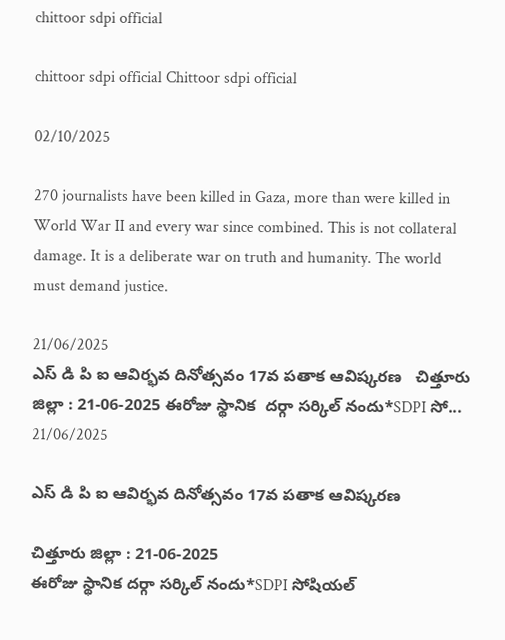chittoor sdpi official

chittoor sdpi official Chittoor sdpi official

02/10/2025

270 journalists have been killed in Gaza, more than were killed in World War II and every war since combined. This is not collateral damage. It is a deliberate war on truth and humanity. The world must demand justice.

21/06/2025
ఎస్ డి పి ఐ ఆవిర్భవ దినోత్సవం 17వ పతాక ఆవిష్కరణ   చిత్తూరు జిల్లా : 21-06-2025 ఈరోజు స్థానిక  దర్గా సర్కిల్ నందు*SDPI సో...
21/06/2025

ఎస్ డి పి ఐ ఆవిర్భవ దినోత్సవం 17వ పతాక ఆవిష్కరణ

చిత్తూరు జిల్లా : 21-06-2025
ఈరోజు స్థానిక దర్గా సర్కిల్ నందు*SDPI సోషియల్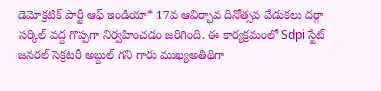డెమోక్రటిక్ పార్టీ ఆఫ్ ఇండియా* 17వ ఆవిర్భావ దినోత్సవ వేడుకలు దర్గా సర్కిల్ వద్ద గొప్పగా నిర్వహించడం జరిగింది. ఈ కార్యక్రమంలో Sdpi స్టేట్ జనరల్ సెక్రటరీ అబ్దుల్ గని గారు ముఖ్యఅతిథిగా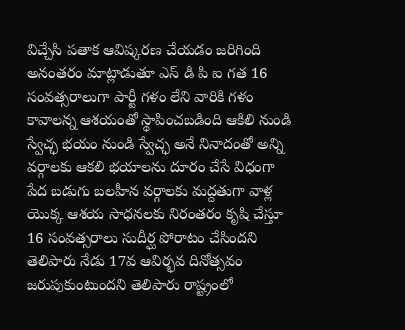విచ్చేసి పతాక ఆవిష్కరణ చేయడం జరిగింది అనంతరం మాట్లాడుతూ ఎస్ డి పి ఐ గత 16 సంవత్సరాలుగా పార్టీ గళం లేని వారికి గళం కావాలన్న ఆశయంతో స్థాపించబడింది ఆకిలి నుండి స్వేచ్ఛ భయం నుండి స్వేచ్ఛ అనే నినాదంతో అన్ని వర్గాలకు ఆకలి భయాలను దూరం చేసే విధంగా పేద బడుగు బలహీన వర్గాలకు మద్దతుగా వాళ్ల యొక్క ఆశయ సాధనలకు నిరంతరం కృషి చేస్తూ 16 సంవత్సరాలు సుదీర్ఘ పోరాటం చేసిందని తెలిపారు నేడు 17వ ఆవిర్భవ దినోత్సవం జరుపుకుంటుందని తెలిపారు రాష్ట్రంలో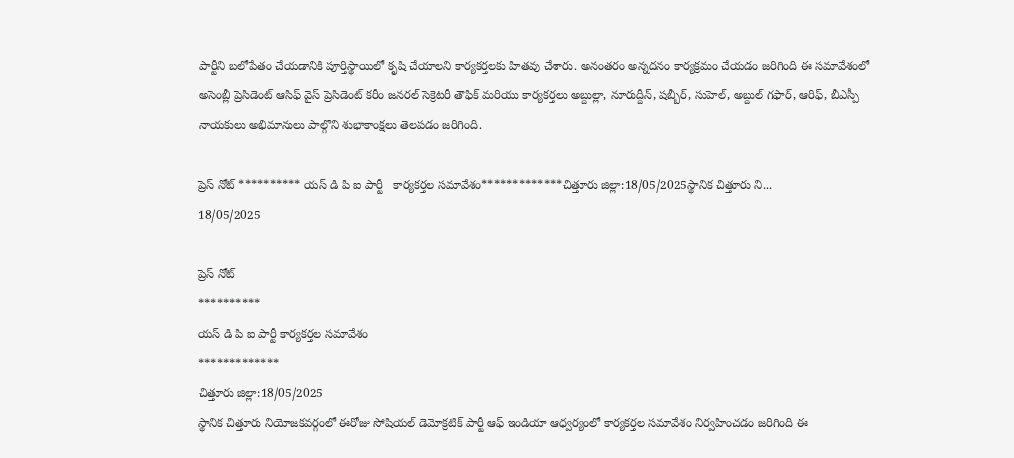పార్టీని బలోపేతం చేయడానికి పూర్తిస్థాయిలో కృషి చేయాలని కార్యకర్తలకు హితవు చేశారు. అనంతరం అన్నదనం కార్యక్రమం చేయడం జరిగింది ఈ సమావేశంలో అసెంబ్లీ ప్రెసిడెంట్ ఆసిఫ్ వైస్ ప్రెసిడెంట్ కరీం జనరల్ సెక్రెటరీ తౌఫిక్ మరియు కార్యకర్తలు అబ్దుల్లా, నూరుద్దీన్, షబ్బీర్, సుహెల్, అబ్దుల్ గఫార్, ఆరిఫ్, బీఎస్పీ నాయకులు అభిమానులు పాల్గొని శుభాకాంక్షలు తెలపడం జరిగింది.

ప్రెస్ నోట్ ********** యస్ డి పి ఐ పార్టీ   కార్యకర్తల సమావేశం*************చిత్తూరు జిల్లా:18/05/2025స్థానిక చిత్తూరు ని...
18/05/2025

ప్రెస్ నోట్
**********
యస్ డి పి ఐ పార్టీ కార్యకర్తల సమావేశం
*************
చిత్తూరు జిల్లా:18/05/2025
స్థానిక చిత్తూరు నియోజకవర్గంలో ఈరోజు సోషియల్ డెమోక్రటిక్ పార్టీ ఆఫ్ ఇండియా ఆధ్వర్యంలో కార్యకర్తల సమావేశం నిర్వహించడం జరిగింది ఈ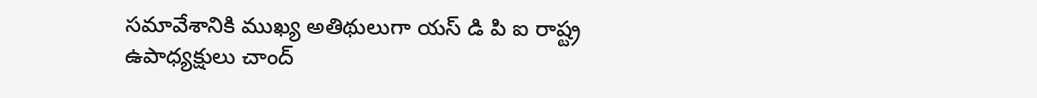సమావేశానికి ముఖ్య అతిథులుగా యస్ డి పి ఐ రాష్ట్ర ఉపాధ్యక్షులు చాంద్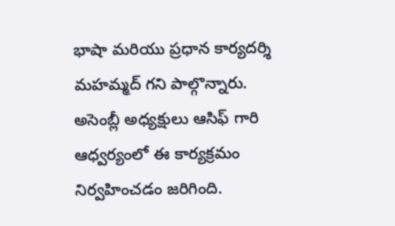భాషా మరియు ప్రధాన కార్యదర్శి మహమ్మద్ గని పాల్గొన్నారు. అసెంబ్లీ అధ్యక్షులు ఆసిఫ్ గారి ఆధ్వర్యంలో ఈ కార్యక్రమం నిర్వహించడం జరిగింది.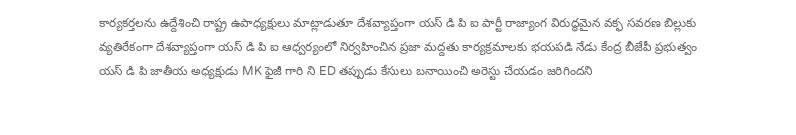కార్యకర్తలను ఉద్దేశించి రాష్ట్ర ఉపాధ్యక్షులు మాట్లాడుతూ దేశవ్యాప్తంగా యస్ డి పి ఐ పార్టీ రాజ్యాంగ విరుద్ధమైన వక్ఫ సవరణ బిల్లుకు వ్యతిరేకంగా దేశవ్యాప్తంగా యస్ డి పి ఐ ఆధ్వర్యంలో నిర్వహించిన ప్రజా మద్దతు కార్యక్రమాలకు భయపడి నేడు కేంద్ర బీజేపీ ప్రభుత్వం యస్ డి పి జాతీయ అధ్యక్షుడు MK ఫైజీ గారి ని ED తప్పుడు కేసులు బనాయించి అరెస్టు చేయడం జరిగిందని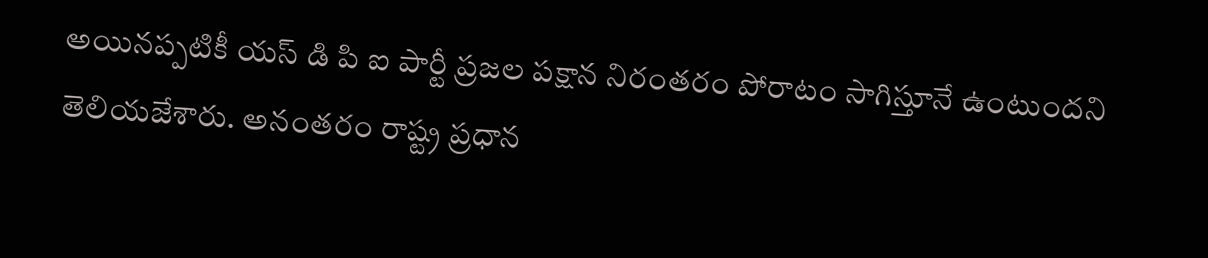అయినప్పటికీ యస్ డి పి ఐ పార్టీ ప్రజల పక్షాన నిరంతరం పోరాటం సాగిస్తూనే ఉంటుందని తెలియజేశారు. అనంతరం రాష్ట్ర ప్రధాన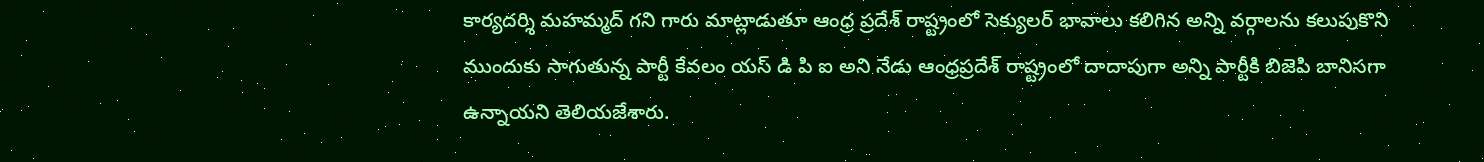కార్యదర్శి మహమ్మద్ గని గారు మాట్లాడుతూ ఆంధ్ర ప్రదేశ్ రాష్ట్రంలో సెక్యులర్ భావాలు కలిగిన అన్ని వర్గాలను కలుపుకొని ముందుకు సాగుతున్న పార్టీ కేవలం యస్ డి పి ఐ అని నేడు ఆంధ్రప్రదేశ్ రాష్ట్రంలో దాదాపుగా అన్ని పార్టీకి బిజెపి బానిసగా ఉన్నాయని తెలియజేశారు.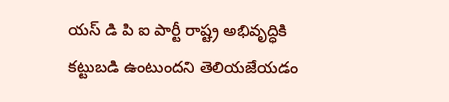యస్ డి పి ఐ పార్టీ రాష్ట్ర అభివృద్ధికి కట్టుబడి ఉంటుందని తెలియజేయడం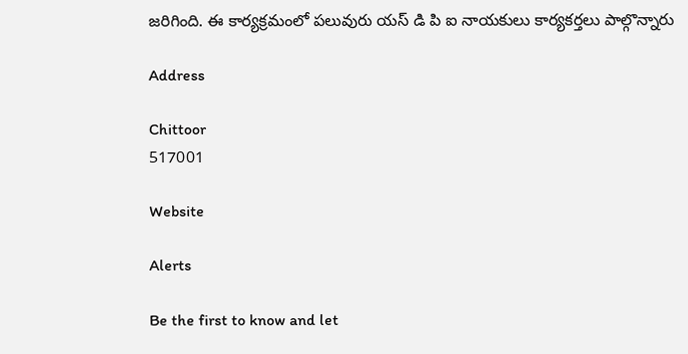జరిగింది. ఈ కార్యక్రమంలో పలువురు యస్ డి పి ఐ నాయకులు కార్యకర్తలు పాల్గొన్నారు

Address

Chittoor
517001

Website

Alerts

Be the first to know and let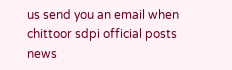us send you an email when chittoor sdpi official posts news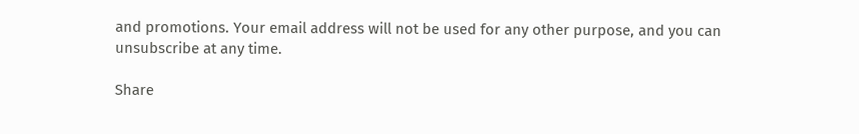and promotions. Your email address will not be used for any other purpose, and you can unsubscribe at any time.

Share